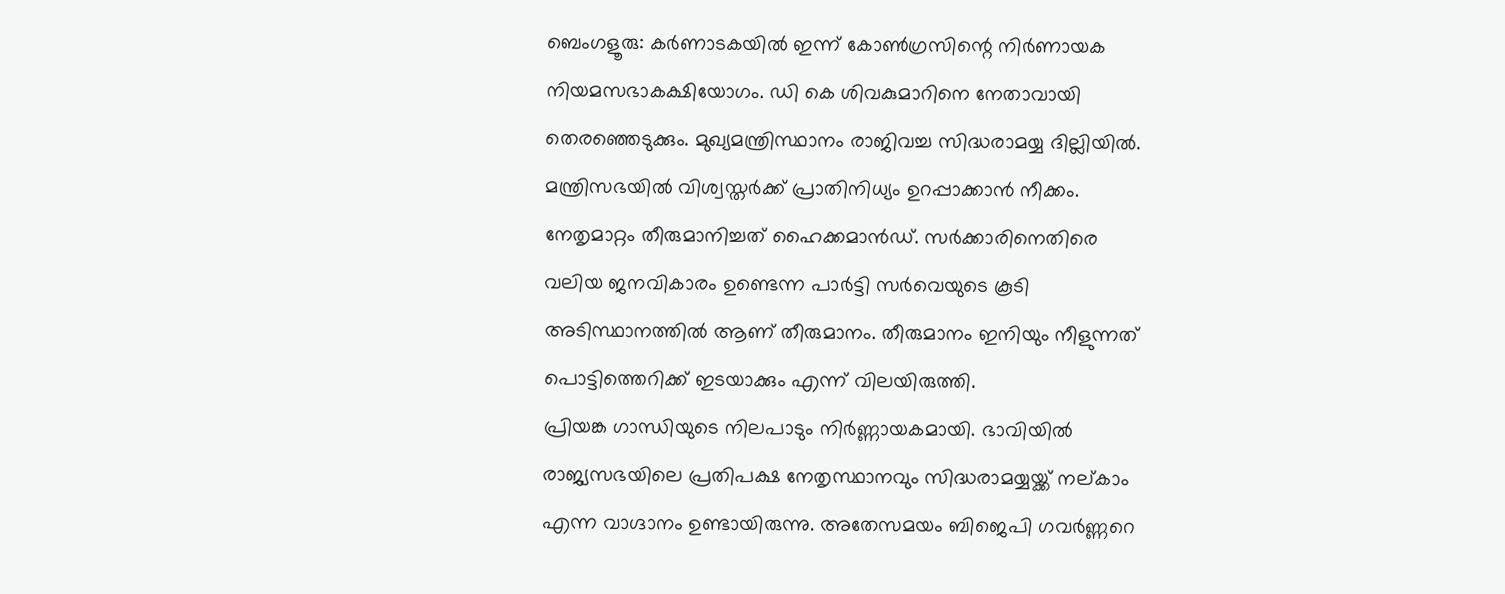ബെംഗളൂരു: കർണാടകയിൽ ഇന്ന് കോൺഗ്രസിന്റെ നിർണായക നിയമസഭാകക്ഷിയോഗം. ഡി കെ ശിവകുമാറിനെ നേതാവായി തെരഞ്ഞെടുക്കും. മുഖ്യമന്ത്രിസ്ഥാനം രാജിവച്ച സിദ്ധരാമയ്യ ദില്ലിയിൽ. മന്ത്രിസഭയിൽ വിശ്വസ്തർക്ക് പ്രാതിനിധ്യം ഉറപ്പാക്കാൻ നീക്കം. നേതൃമാറ്റം തീരുമാനിച്ചത് ഹൈക്കമാൻഡ്. സർക്കാരിനെതിരെ വലിയ ജനവികാരം ഉണ്ടെന്ന പാർട്ടി സർവെയുടെ കൂടി അടിസ്ഥാനത്തിൽ ആണ് തീരുമാനം. തീരുമാനം ഇനിയും നീളുന്നത് പൊട്ടിത്തെറിക്ക് ഇടയാക്കും എന്ന് വിലയിരുത്തി.
പ്രിയങ്ക ഗാന്ധിയുടെ നിലപാടും നിർണ്ണായകമായി. ഭാവിയിൽ രാജ്യസഭയിലെ പ്രതിപക്ഷ നേതൃസ്ഥാനവും സിദ്ധരാമയ്യയ്ക്ക് നല്കാം എന്ന വാഗ്ദാനം ഉണ്ടായിരുന്നു. അതേസമയം ബിജെപി ഗവർണ്ണറെ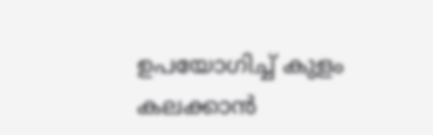ഉപയോഗിച്ച് കുളം കലക്കാൻ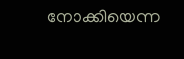നോക്കിയെന്ന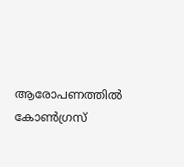ആരോപണത്തിൽ കോൺഗ്രസ്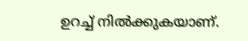ഉറച്ച് നിൽക്കുകയാണ്.